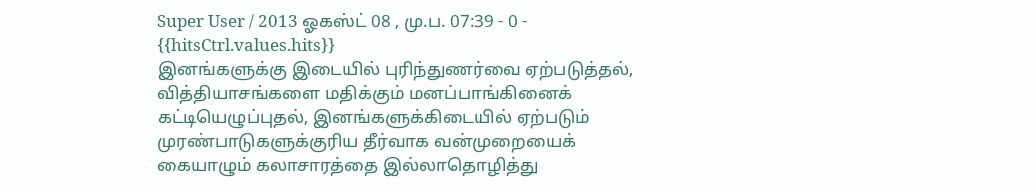Super User / 2013 ஓகஸ்ட் 08 , மு.ப. 07:39 - 0 - {{hitsCtrl.values.hits}}
இனங்களுக்கு இடையில் புரிந்துணர்வை ஏற்படுத்தல், வித்தியாசங்களை மதிக்கும் மனப்பாங்கினைக் கட்டியெழுப்புதல், இனங்களுக்கிடையில் ஏற்படும் முரண்பாடுகளுக்குரிய தீர்வாக வன்முறையைக் கையாழும் கலாசாரத்தை இல்லாதொழித்து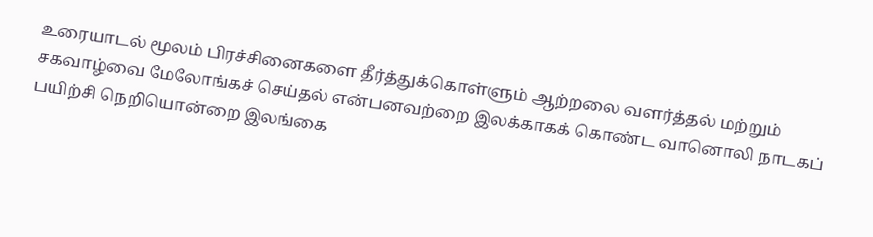உரையாடல் மூலம் பிரச்சினைகளை தீர்த்துக்கொள்ளும் ஆற்றலை வளர்த்தல் மற்றும் சகவாழ்வை மேலோங்கச் செய்தல் என்பனவற்றை இலக்காகக் கொண்ட வானொலி நாடகப் பயிற்சி நெறியொன்றை இலங்கை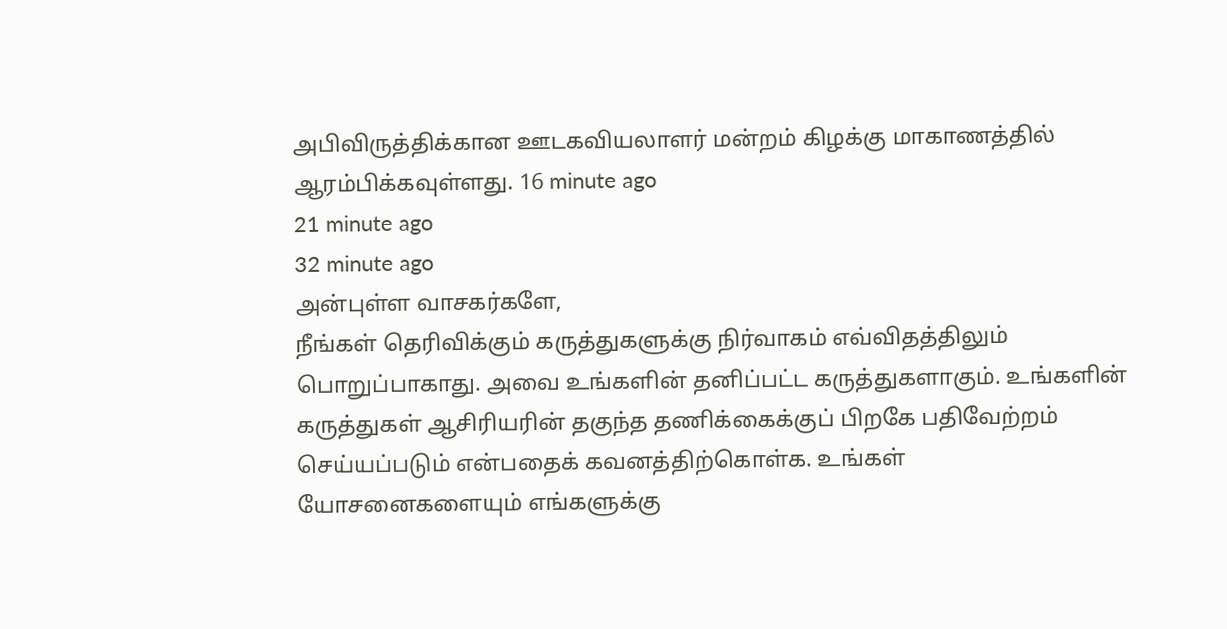அபிவிருத்திக்கான ஊடகவியலாளர் மன்றம் கிழக்கு மாகாணத்தில் ஆரம்பிக்கவுள்ளது. 16 minute ago
21 minute ago
32 minute ago
அன்புள்ள வாசகர்களே,
நீங்கள் தெரிவிக்கும் கருத்துகளுக்கு நிர்வாகம் எவ்விதத்திலும் பொறுப்பாகாது. அவை உங்களின் தனிப்பட்ட கருத்துகளாகும். உங்களின் கருத்துகள் ஆசிரியரின் தகுந்த தணிக்கைக்குப் பிறகே பதிவேற்றம் செய்யப்படும் என்பதைக் கவனத்திற்கொள்க. உங்கள் யோசனைகளையும் எங்களுக்கு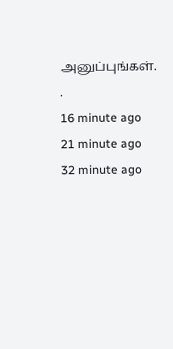அனுப்புங்கள். .
16 minute ago
21 minute ago
32 minute ago